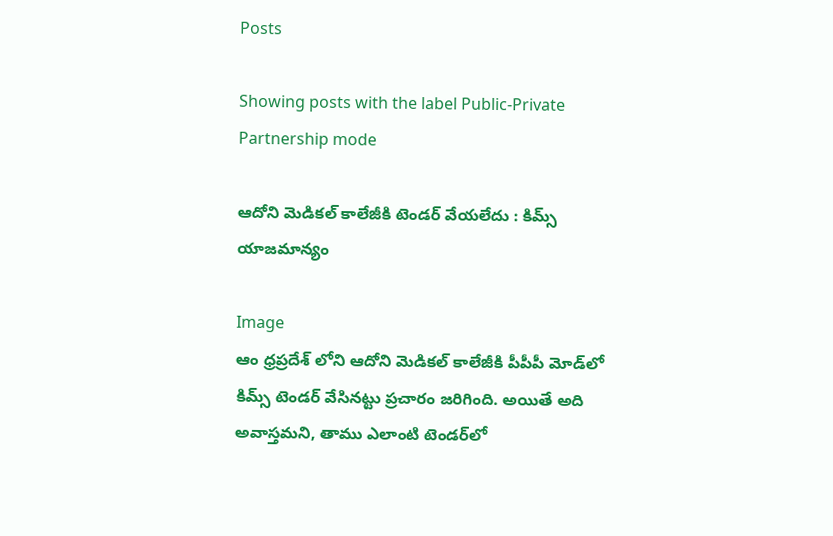Posts

Showing posts with the label Public-Private Partnership mode

ఆదోని మెడికల్ కాలేజీకి టెండర్‌ వేయలేదు : కిమ్స్ యాజమాన్యం

Image
ఆం ధ్రప్రదేశ్ లోని ఆదోని మెడికల్ కాలేజీకి పీపీపీ మోడ్‌లో కిమ్స్‌ టెండర్ వేసినట్టు ప్రచారం జరిగింది. అయితే అది అవాస్తమని, తాము ఎలాంటి టెండర్‌లో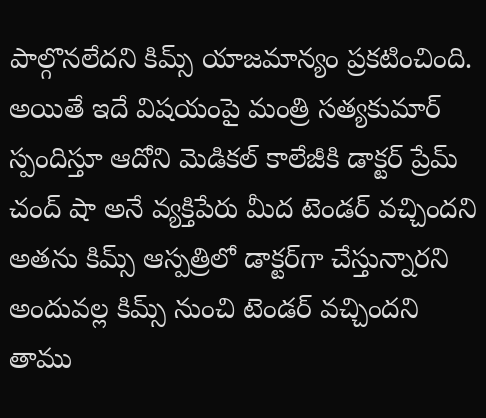పాల్గొనలేదని కిమ్స్ యాజమాన్యం ప్రకటించింది. అయితే ఇదే విషయంపై మంత్రి సత్యకుమార్‌ స్పందిస్తూ ఆదోని మెడికల్ కాలేజీకి డాక్టర్ ప్రేమ్ చంద్ షా అనే వ్యక్తిపేరు మీద టెండర్ వచ్చిందని అతను కిమ్స్ ఆస్పత్రిలో డాక్టర్‌గా చేస్తున్నారని అందువల్ల కిమ్స్ నుంచి టెండర్ వచ్చిందని తాము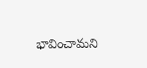భావించామని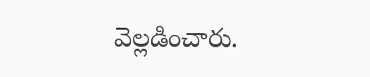వెల్లడించారు.